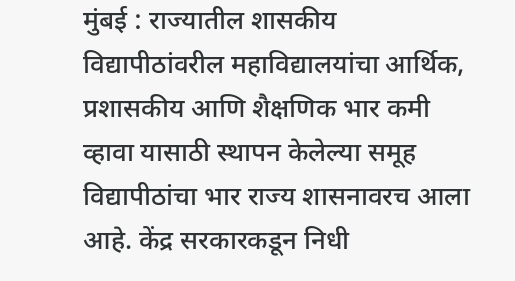मुंबई : राज्यातील शासकीय विद्यापीठांवरील महाविद्यालयांचा आर्थिक, प्रशासकीय आणि शैक्षणिक भार कमी व्हावा यासाठी स्थापन केलेल्या समूह विद्यापीठांचा भार राज्य शासनावरच आला आहे. केंद्र सरकारकडून निधी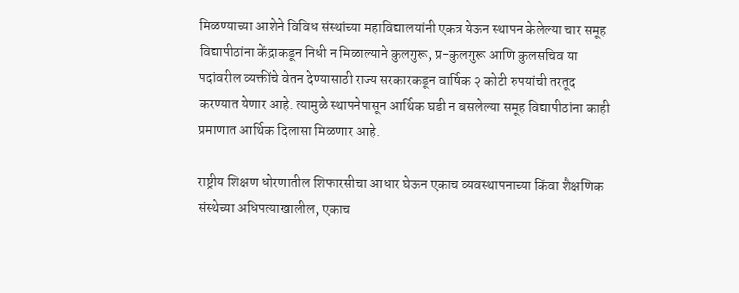मिळण्याच्या आशेने विविध संस्थांच्या महाविद्यालयांनी एकत्र येऊन स्थापन केलेल्या चार समूह विद्यापीठांना केंद्राकडून निधी न मिळाल्याने कुलगुरू, प्र-कुलगुरू आणि कुलसचिव या पदांवरील व्यक्तींचे वेतन देण्यासाठी राज्य सरकारकडून वार्षिक २ कोटी रुपयांची तरतूद करण्यात येणार आहे. त्यामुळे स्थापनेपासून आर्थिक घडी न बसलेल्या समूह विद्यापीठांना काही प्रमाणात आर्थिक दिलासा मिळणार आहे.

राष्ट्रीय शिक्षण धोरणातील शिफारसीचा आधार घेऊन एकाच व्यवस्थापनाच्या किंवा शैक्षणिक संस्थेच्या अधिपत्याखालील, एकाच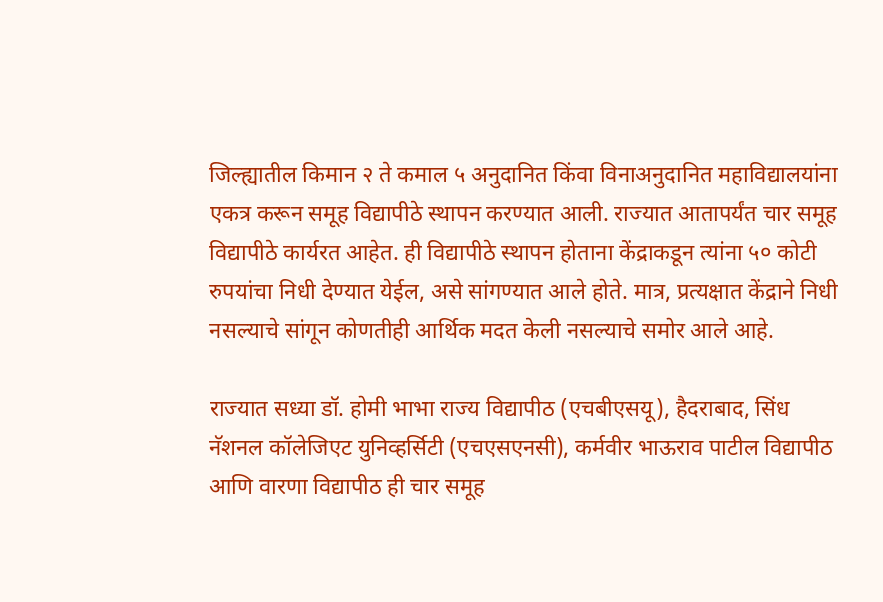जिल्ह्यातील किमान २ ते कमाल ५ अनुदानित किंवा विनाअनुदानित महाविद्यालयांना एकत्र करून समूह विद्यापीठे स्थापन करण्यात आली. राज्यात आतापर्यंत चार समूह विद्यापीठे कार्यरत आहेत. ही विद्यापीठे स्थापन होताना केंद्राकडून त्यांना ५० कोटी रुपयांचा निधी देण्यात येईल, असे सांगण्यात आले होते. मात्र, प्रत्यक्षात केंद्राने निधी नसल्याचे सांगून कोणतीही आर्थिक मदत केली नसल्याचे समोर आले आहे.

राज्यात सध्या डॉ. होमी भाभा राज्य विद्यापीठ (एचबीएसयू), हैदराबाद, सिंध नॅशनल कॉलेजिएट युनिव्हर्सिटी (एचएसएनसी), कर्मवीर भाऊराव पाटील विद्यापीठ आणि वारणा विद्यापीठ ही चार समूह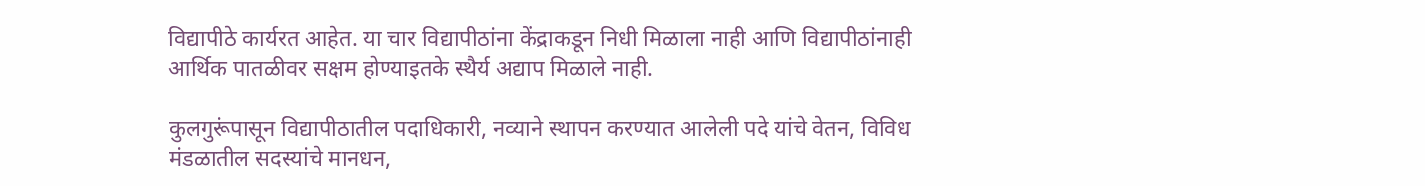विद्यापीठे कार्यरत आहेत. या चार विद्यापीठांना केंद्राकडून निधी मिळाला नाही आणि विद्यापीठांनाही आर्थिक पातळीवर सक्षम होण्याइतके स्थैर्य अद्याप मिळाले नाही.

कुलगुरूंपासून विद्यापीठातील पदाधिकारी, नव्याने स्थापन करण्यात आलेली पदे यांचे वेतन, विविध मंडळातील सदस्यांचे मानधन,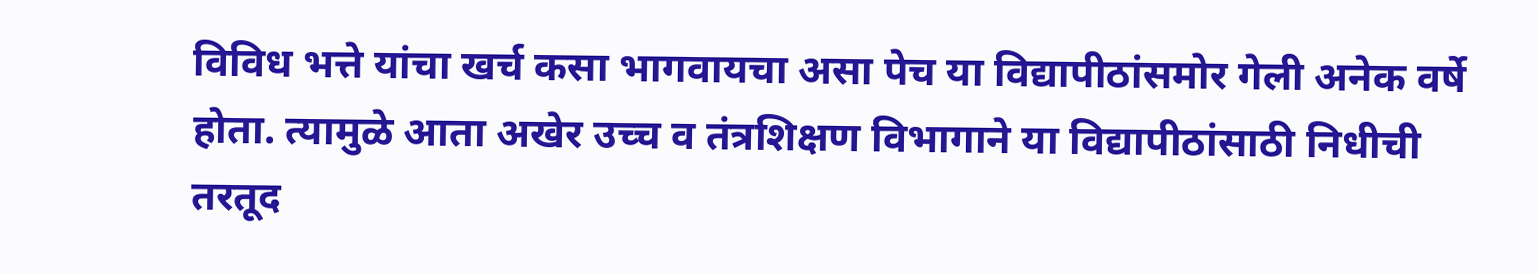विविध भत्ते यांचा खर्च कसा भागवायचा असा पेच या विद्यापीठांसमोर गेली अनेक वर्षे होता. त्यामुळे आता अखेर उच्च व तंत्रशिक्षण विभागाने या विद्यापीठांसाठी निधीची तरतूद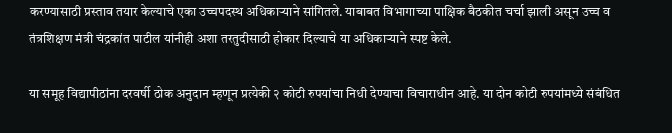करण्यासाठी प्रस्ताव तयार केल्याचे एका उच्चपदस्थ अधिकाऱ्याने सांगितले. याबाबत विभागाच्या पाक्षिक बैठकीत चर्चा झाली असून उच्च व तंत्रशिक्षण मंत्री चंद्रकांत पाटील यांनीही अशा तरतुदीसाठी होकार दिल्याचे या अधिकाऱ्याने स्पष्ट केले.

या समूह विद्यापीठांना दरवर्षी ठोक अनुदान म्हणून प्रत्येकी २ कोटी रुपयांचा निधी देण्याचा विचाराधीन आहे. या दोन कोटी रुपयांमध्ये संबंधित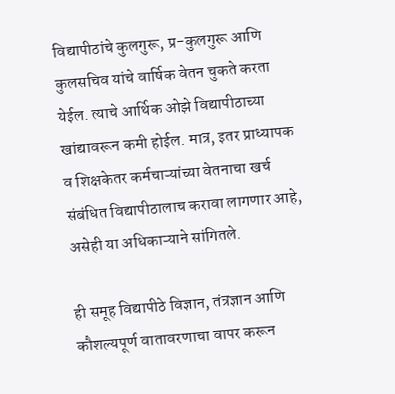विद्यापीठांचे कुलगुरू, प्र-कुलगुरू आणि कुलसचिव यांचे वार्षिक वेतन चुकते करता येईल. त्याचे आर्थिक ओझे विद्यापीठाच्या खांद्यावरून कमी होईल. मात्र, इतर प्राध्यापक व शिक्षकेतर कर्मचाऱ्यांच्या वेतनाचा खर्च संबंधित विद्यापीठालाच करावा लागणार आहे, असेही या अधिकाऱ्याने सांगितले.

ही समूह विद्यापीठे विज्ञान, तंत्रज्ञान आणि कौशल्यपूर्ण वातावरणाचा वापर करून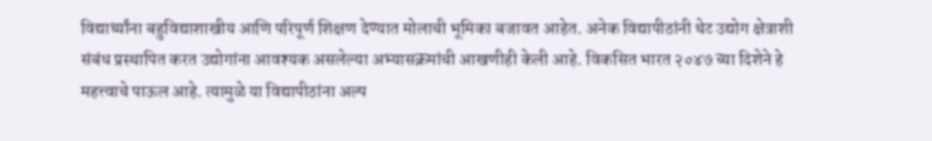विद्यार्थ्यांना बहुविद्याशाखीय आणि परिपूर्ण शिक्षण देण्यात मोलाची भूमिका बजावत आहेत. अनेक विद्यापीठांनी थेट उद्योग क्षेत्राशी संबंध प्रस्थापित करत उद्योगांना आवश्यक असलेल्या अभ्यासक्रमांची आखणीही केली आहे. विकसित भारत २०४७ च्या दिशेने हे महत्त्वाचे पाऊल आहे. त्यामुळे या विद्यापीठांना अल्प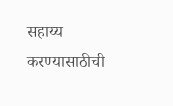सहाय्य करण्यासाठीची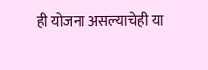ही योजना असल्याचेही या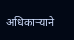अधिकाऱ्याने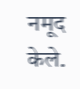नमूद केले.